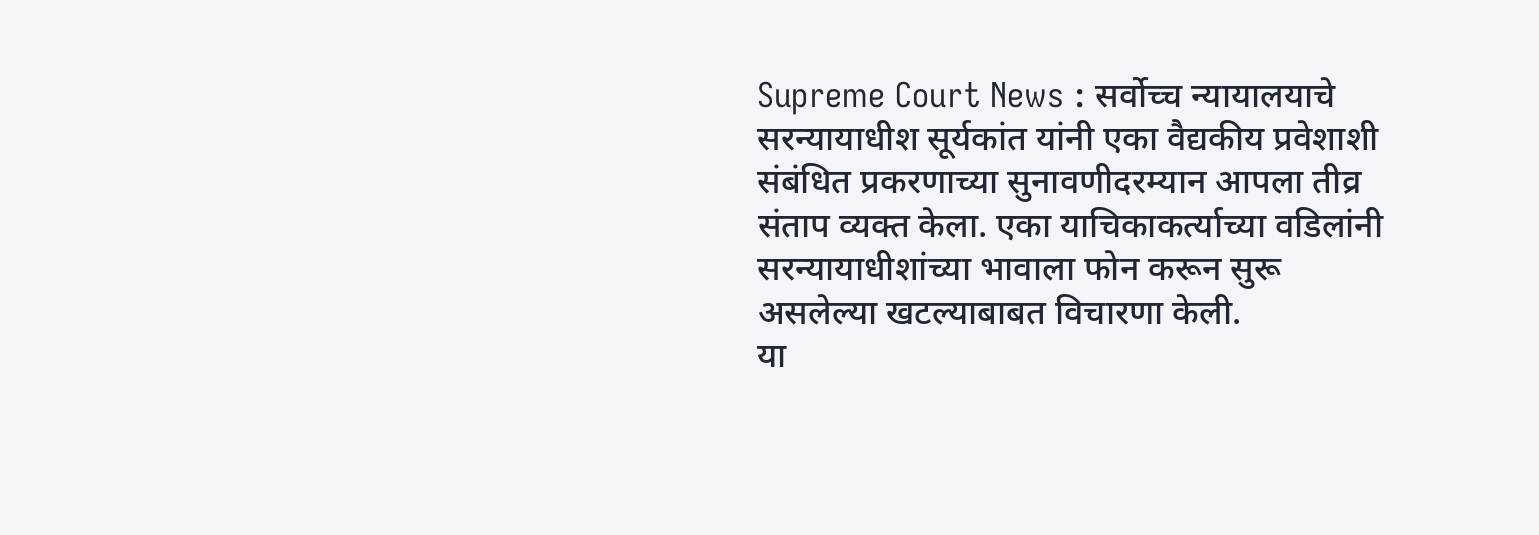Supreme Court News : सर्वोच्च न्यायालयाचे सरन्यायाधीश सूर्यकांत यांनी एका वैद्यकीय प्रवेशाशी संबंधित प्रकरणाच्या सुनावणीदरम्यान आपला तीव्र संताप व्यक्त केला. एका याचिकाकर्त्याच्या वडिलांनी सरन्यायाधीशांच्या भावाला फोन करून सुरू असलेल्या खटल्याबाबत विचारणा केली.
या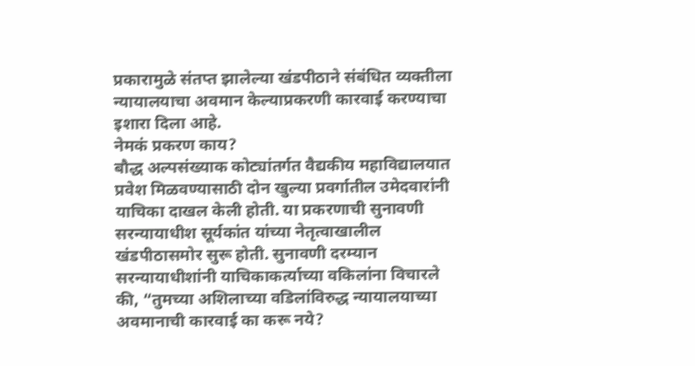प्रकारामुळे संतप्त झालेल्या खंडपीठाने संबंधित व्यक्तीला न्यायालयाचा अवमान केल्याप्रकरणी कारवाई करण्याचा इशारा दिला आहे.
नेमकं प्रकरण काय?
बौद्ध अल्पसंख्याक कोट्यांतर्गत वैद्यकीय महाविद्यालयात प्रवेश मिळवण्यासाठी दोन खुल्या प्रवर्गातील उमेदवारांनी याचिका दाखल केली होती. या प्रकरणाची सुनावणी सरन्यायाधीश सूर्यकांत यांच्या नेतृत्वाखालील खंडपीठासमोर सुरू होती. सुनावणी दरम्यान सरन्यायाधीशांनी याचिकाकर्त्याच्या वकिलांना विचारले की, “तुमच्या अशिलाच्या वडिलांविरुद्ध न्यायालयाच्या अवमानाची कारवाई का करू नये?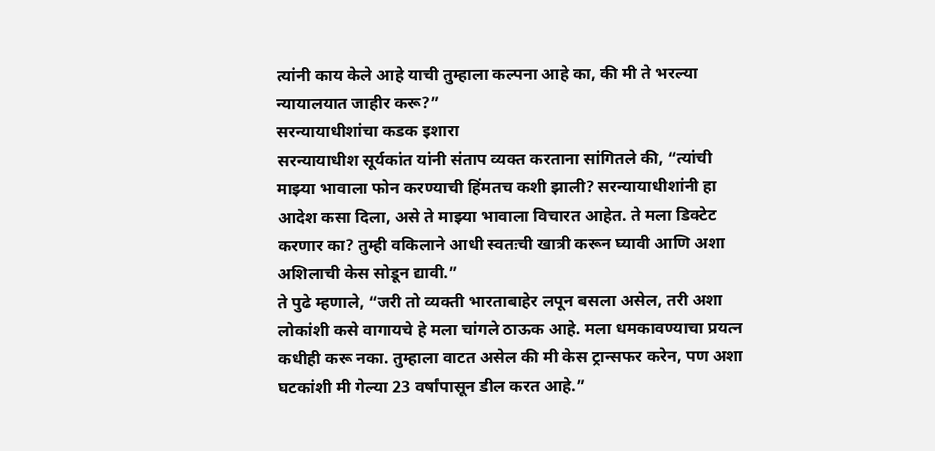त्यांनी काय केले आहे याची तुम्हाला कल्पना आहे का, की मी ते भरल्या न्यायालयात जाहीर करू?”
सरन्यायाधीशांचा कडक इशारा
सरन्यायाधीश सूर्यकांत यांनी संताप व्यक्त करताना सांगितले की, “त्यांची माझ्या भावाला फोन करण्याची हिंमतच कशी झाली? सरन्यायाधीशांनी हा आदेश कसा दिला, असे ते माझ्या भावाला विचारत आहेत. ते मला डिक्टेट करणार का? तुम्ही वकिलाने आधी स्वतःची खात्री करून घ्यावी आणि अशा अशिलाची केस सोडून द्यावी.”
ते पुढे म्हणाले, “जरी तो व्यक्ती भारताबाहेर लपून बसला असेल, तरी अशा लोकांशी कसे वागायचे हे मला चांगले ठाऊक आहे. मला धमकावण्याचा प्रयत्न कधीही करू नका. तुम्हाला वाटत असेल की मी केस ट्रान्सफर करेन, पण अशा घटकांशी मी गेल्या 23 वर्षांपासून डील करत आहे.”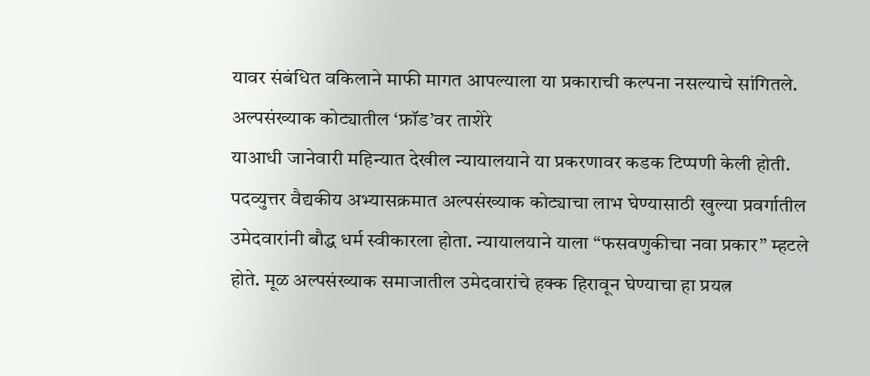यावर संबंधित वकिलाने माफी मागत आपल्याला या प्रकाराची कल्पना नसल्याचे सांगितले.
अल्पसंख्याक कोट्यातील ‘फ्रॉड’वर ताशेरे
याआधी जानेवारी महिन्यात देखील न्यायालयाने या प्रकरणावर कडक टिप्पणी केली होती. पदव्युत्तर वैद्यकीय अभ्यासक्रमात अल्पसंख्याक कोट्याचा लाभ घेण्यासाठी खुल्या प्रवर्गातील उमेदवारांनी बौद्ध धर्म स्वीकारला होता. न्यायालयाने याला “फसवणुकीचा नवा प्रकार” म्हटले होते. मूळ अल्पसंख्याक समाजातील उमेदवारांचे हक्क हिरावून घेण्याचा हा प्रयत्न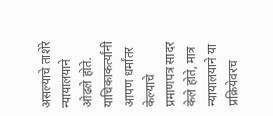असल्याचे ताशेरे न्यायालयाने ओढले होते.
याचिकाकर्त्यांनी आपण धर्मांतर केल्याचे प्रमाणपत्र सादर केले होते, मात्र न्यायालयाने या प्रक्रियेवरच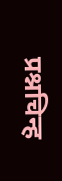प्रश्नचिन्ह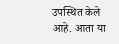उपस्थित केले आहे. आता या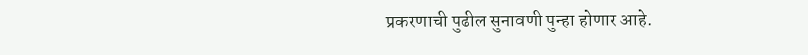प्रकरणाची पुढील सुनावणी पुन्हा होणार आहे.